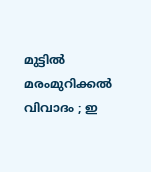മുട്ടില്‍ മരംമുറിക്കല്‍ വിവാദം ; ഇ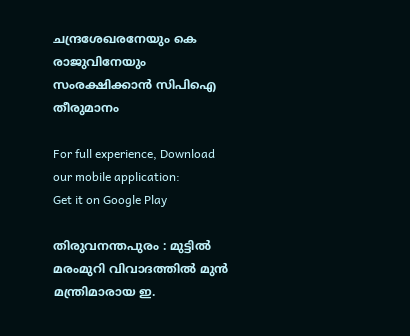ചന്ദ്രശേഖരനേയും കെ രാജുവിനേയും സംരക്ഷിക്കാന്‍ സിപിഐ തീരുമാനം

For full experience, Download our mobile application:
Get it on Google Play

തിരുവനന്തപുരം : മുട്ടില്‍ മരംമുറി വിവാദത്തില്‍ മുന്‍ മന്ത്രിമാരായ ഇ.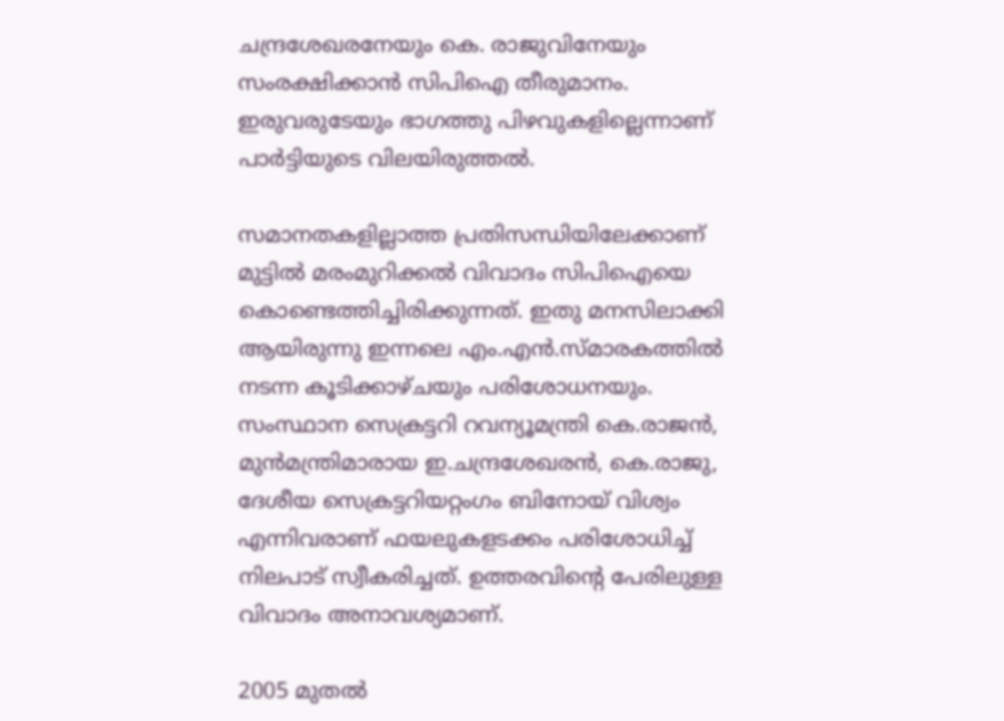ചന്ദ്രശേഖരനേയും കെ. രാജുവിനേയും സംരക്ഷിക്കാന്‍ സിപിഐ തീരുമാനം. ഇരുവരുടേയും ഭാഗത്തു പിഴവുകളില്ലെന്നാണ് പാര്‍ട്ടിയുടെ വിലയിരുത്തല്‍.

സമാനതകളില്ലാത്ത പ്രതിസന്ധിയിലേക്കാണ് മുട്ടില്‍ മരംമുറിക്കല്‍ വിവാദം സിപിഐയെ കൊണ്ടെത്തിച്ചിരിക്കുന്നത്. ഇതു മനസിലാക്കി ആയിരുന്നു ഇന്നലെ എം.എന്‍.സ്മാരകത്തില്‍ നടന്ന കൂടിക്കാഴ്ചയും പരിശോധനയും. സംസ്ഥാന സെക്രട്ടറി റവന്യൂമന്ത്രി കെ.രാജന്‍, മുന്‍മന്ത്രിമാരായ ഇ.ചന്ദ്രശേഖരന്‍, കെ.രാജു, ദേശീയ സെക്രട്ടറിയറ്റംഗം ബിനോയ് വിശ്വം എന്നിവരാണ് ഫയലുകളടക്കം പരിശോധിച്ച് നിലപാട് സ്വീകരിച്ചത്. ഉത്തരവിന്റെ പേരിലുള്ള വിവാദം അനാവശ്യമാണ്.

2005 മുതല്‍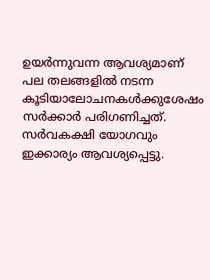ഉയര്‍ന്നുവന്ന ആവശ്യമാണ് പല തലങ്ങളില്‍ നടന്ന കൂടിയാലോചനകള്‍ക്കുശേഷം സര്‍ക്കാര്‍ പരിഗണിച്ചത്. സര്‍വകക്ഷി യോഗവും ഇക്കാര്യം ആവശ്യപ്പെട്ടു.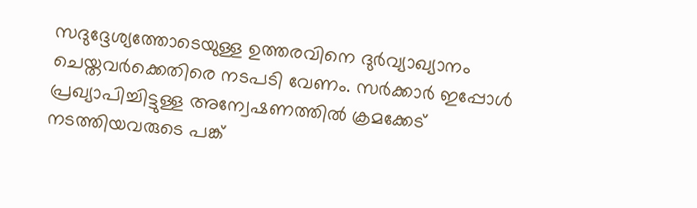സദുദ്ദേശ്യത്തോടെയുള്ള ഉത്തരവിനെ ദുര്‍വ്യാഖ്യാനം ചെയ്തവര്‍ക്കെതിരെ നടപടി വേണം. സര്‍ക്കാര്‍ ഇപ്പോള്‍ പ്രഖ്യാപിച്ചിട്ടുള്ള അന്വേഷണത്തില്‍ ക്രമക്കേട് നടത്തിയവരുടെ പങ്ക്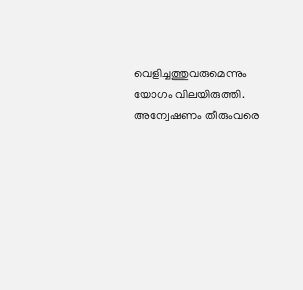വെളിച്ചത്തുവരുമെന്നും യോഗം വിലയിരുത്തി. അന്വേഷണം തീരുംവരെ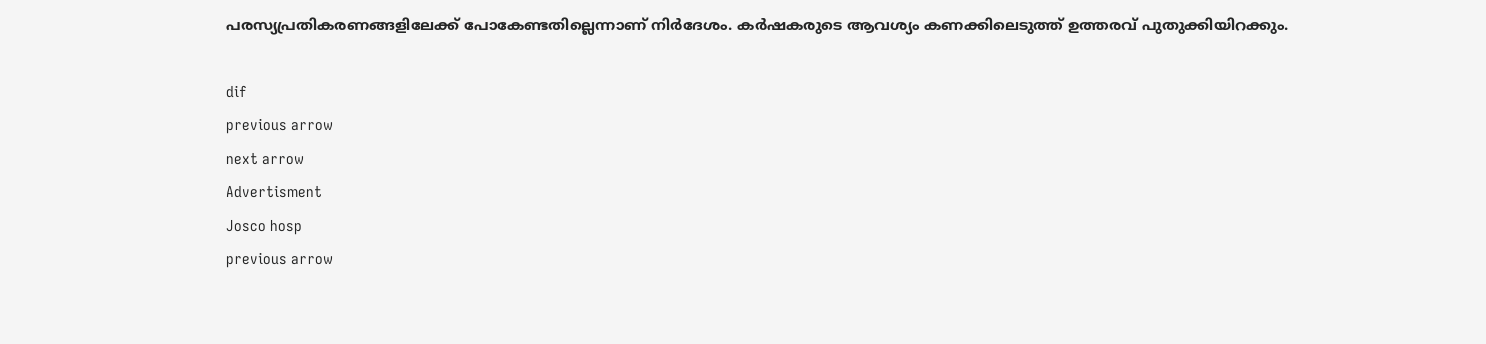പരസ്യപ്രതികരണങ്ങളിലേക്ക് പോകേണ്ടതില്ലെന്നാണ് നിര്‍ദേശം. കര്‍ഷകരുടെ ആവശ്യം കണക്കിലെടുത്ത് ഉത്തരവ് പുതുക്കിയിറക്കും.

dif
previous arrow
next arrow
Advertisment
Josco hosp
previous arrow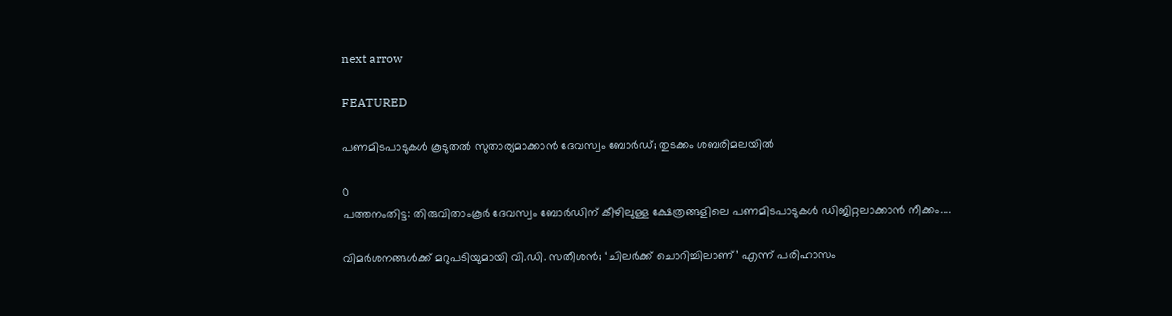next arrow

FEATURED

പണമിടപാടുകൾ കൂടുതൽ സുതാര്യമാക്കാൻ ദേവസ്വം ബോർഡ്; തുടക്കം ശബരിമലയിൽ

0
പത്തനംതിട്ട: തിരുവിതാംകൂര്‍ ദേവസ്വം ബോര്‍ഡിന് കീഴിലുള്ള ക്ഷേത്രങ്ങളിലെ പണമിടപാടുകള്‍ ഡിജിറ്റലാക്കാന്‍ നീക്കം....

വിമർശനങ്ങൾക്ക് മറുപടിയുമായി വി.ഡി. സതീശൻ; ‘ചിലർക്ക് ചൊറിച്ചിലാണ്’ എന്ന് പരിഹാസം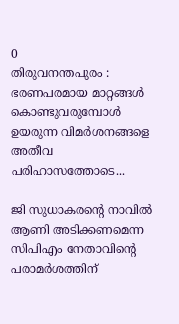0
തിരുവനന്തപുരം : ഭരണപരമായ മാറ്റങ്ങൾ കൊണ്ടുവരുമ്പോൾ ഉയരുന്ന വിമർശനങ്ങളെ അതീവ പരിഹാസത്തോടെ...

ജി സുധാകരൻ്റെ നാവിൽ ആണി അടിക്കണമെന്ന സിപിഎം നേതാവിന്റെ പരാമർശത്തിന്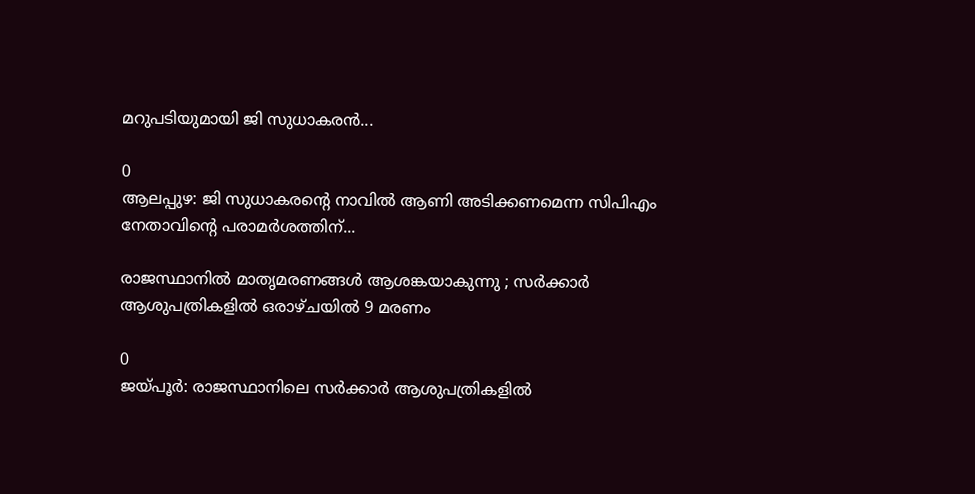മറുപടിയുമായി ജി സുധാകരൻ...

0
ആലപ്പുഴ: ജി സുധാകരൻ്റെ നാവിൽ ആണി അടിക്കണമെന്ന സിപിഎം നേതാവിന്റെ പരാമർശത്തിന്...

രാജസ്ഥാനിൽ മാതൃമരണങ്ങൾ ആശങ്കയാകുന്നു ; സർക്കാർ ആശുപത്രികളിൽ ഒരാഴ്ചയിൽ 9 മരണം

0
ജയ്പൂർ: രാജസ്ഥാനിലെ സർക്കാർ ആശുപത്രികളിൽ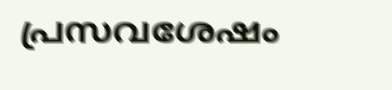പ്രസവശേഷം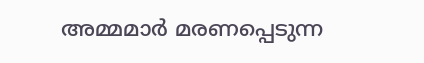അമ്മമാർ മരണപ്പെടുന്ന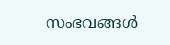സംഭവങ്ങൾ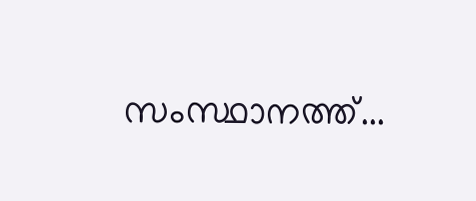സംസ്ഥാനത്ത്...